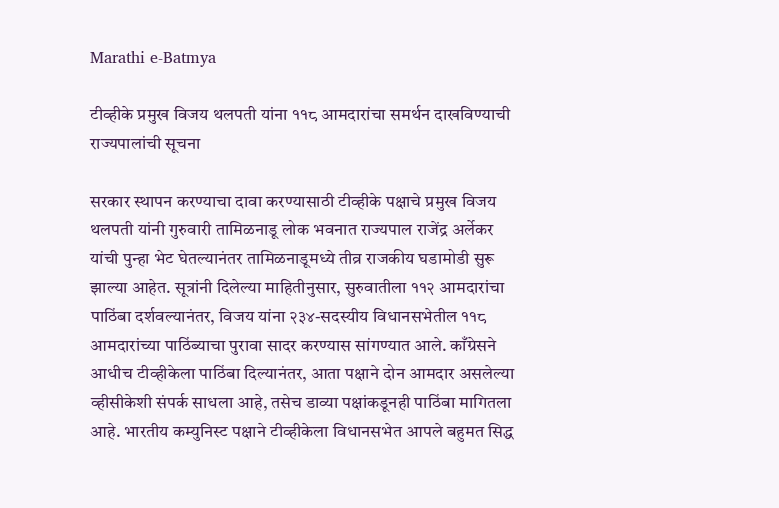Marathi e-Batmya

टीव्हीके प्रमुख विजय थलपती यांना ११८ आमदारांचा समर्थन दाखविण्याची राज्यपालांची सूचना

सरकार स्थापन करण्याचा दावा करण्यासाठी टीव्हीके पक्षाचे प्रमुख विजय थलपती यांनी गुरुवारी तामिळनाडू लोक भवनात राज्यपाल राजेंद्र अर्लेकर यांची पुन्हा भेट घेतल्यानंतर तामिळनाडूमध्ये तीव्र राजकीय घडामोडी सुरू झाल्या आहेत. सूत्रांनी दिलेल्या माहितीनुसार, सुरुवातीला ११२ आमदारांचा पाठिंबा दर्शवल्यानंतर, विजय यांना २३४-सदस्यीय विधानसभेतील ११८ आमदारांच्या पाठिंब्याचा पुरावा सादर करण्यास सांगण्यात आले. काँग्रेसने आधीच टीव्हीकेला पाठिंबा दिल्यानंतर, आता पक्षाने दोन आमदार असलेल्या व्हीसीकेशी संपर्क साधला आहे, तसेच डाव्या पक्षांकडूनही पाठिंबा मागितला आहे. भारतीय कम्युनिस्ट पक्षाने टीव्हीकेला विधानसभेत आपले बहुमत सिद्ध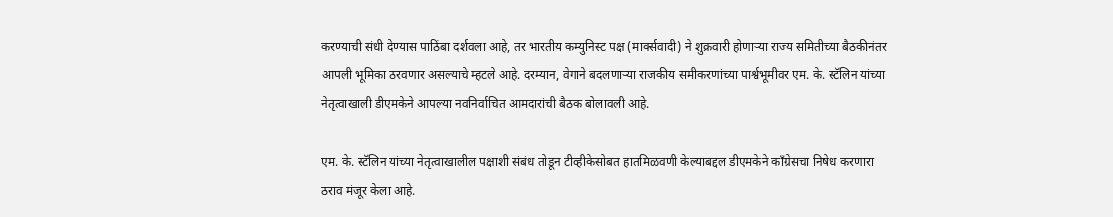करण्याची संधी देण्यास पाठिंबा दर्शवला आहे, तर भारतीय कम्युनिस्ट पक्ष (मार्क्सवादी) ने शुक्रवारी होणाऱ्या राज्य समितीच्या बैठकीनंतर आपली भूमिका ठरवणार असल्याचे म्हटले आहे. दरम्यान, वेगाने बदलणाऱ्या राजकीय समीकरणांच्या पार्श्वभूमीवर एम. के. स्टॅलिन यांच्या नेतृत्वाखाली डीएमकेने आपल्या नवनिर्वाचित आमदारांची बैठक बोलावली आहे.

एम. के. स्टॅलिन यांच्या नेतृत्वाखालील पक्षाशी संबंध तोडून टीव्हीकेसोबत हातमिळवणी केल्याबद्दल डीएमकेने काँग्रेसचा निषेध करणारा ठराव मंजूर केला आहे.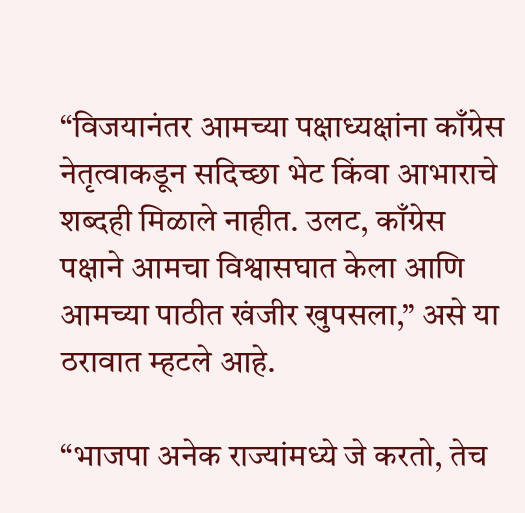“विजयानंतर आमच्या पक्षाध्यक्षांना काँग्रेस नेतृत्वाकडून सदिच्छा भेट किंवा आभाराचे शब्दही मिळाले नाहीत. उलट, काँग्रेस पक्षाने आमचा विश्वासघात केला आणि आमच्या पाठीत खंजीर खुपसला,” असे या ठरावात म्हटले आहे.

“भाजपा अनेक राज्यांमध्ये जे करतो, तेच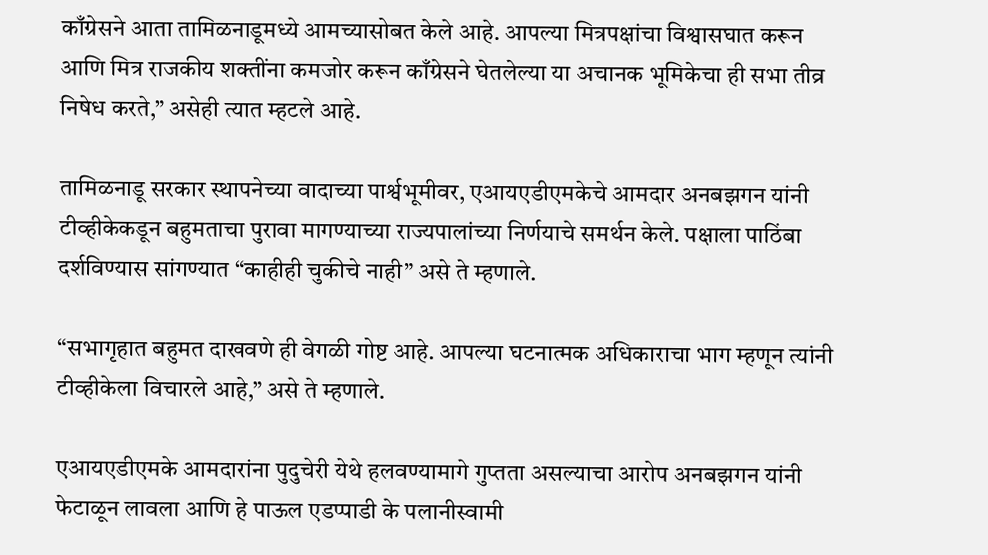काँग्रेसने आता तामिळनाडूमध्ये आमच्यासोबत केले आहे. आपल्या मित्रपक्षांचा विश्वासघात करून आणि मित्र राजकीय शक्तींना कमजोर करून काँग्रेसने घेतलेल्या या अचानक भूमिकेचा ही सभा तीव्र निषेध करते,” असेही त्यात म्हटले आहे.

तामिळनाडू सरकार स्थापनेच्या वादाच्या पार्श्वभूमीवर, एआयएडीएमकेचे आमदार अनबझगन यांनी टीव्हीकेकडून बहुमताचा पुरावा मागण्याच्या राज्यपालांच्या निर्णयाचे समर्थन केले. पक्षाला पाठिंबा दर्शविण्यास सांगण्यात “काहीही चुकीचे नाही” असे ते म्हणाले.

“सभागृहात बहुमत दाखवणे ही वेगळी गोष्ट आहे. आपल्या घटनात्मक अधिकाराचा भाग म्हणून त्यांनी टीव्हीकेला विचारले आहे,” असे ते म्हणाले.

एआयएडीएमके आमदारांना पुदुचेरी येथे हलवण्यामागे गुप्तता असल्याचा आरोप अनबझगन यांनी फेटाळून लावला आणि हे पाऊल एडप्पाडी के पलानीस्वामी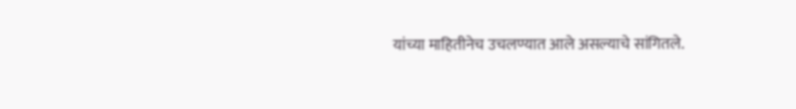यांच्या माहितीनेच उचलण्यात आले असल्याचे सांगितले.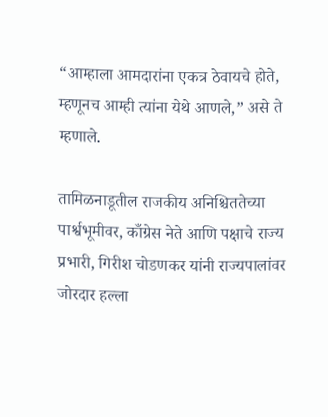“आम्हाला आमदारांना एकत्र ठेवायचे होते, म्हणूनच आम्ही त्यांना येथे आणले,” असे ते म्हणाले.

तामिळनाडूतील राजकीय अनिश्चिततेच्या पार्श्वभूमीवर, काँग्रेस नेते आणि पक्षाचे राज्य प्रभारी, गिरीश चोडणकर यांनी राज्यपालांवर जोरदार हल्ला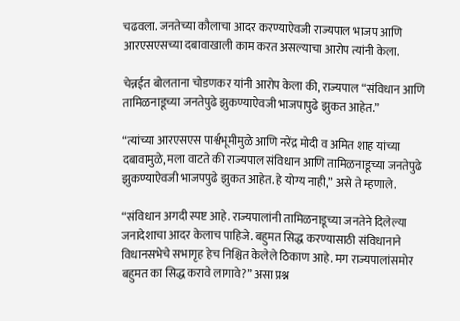चढवला. जनतेच्या कौलाचा आदर करण्याऐवजी राज्यपाल भाजप आणि आरएसएसच्या दबावाखाली काम करत असल्याचा आरोप त्यांनी केला.

चेन्नईत बोलताना चोडणकर यांनी आरोप केला की, राज्यपाल “संविधान आणि तामिळनाडूच्या जनतेपुढे झुकण्याऐवजी भाजपापुढे झुकत आहेत.”

“त्यांच्या आरएसएस पार्श्वभूमीमुळे आणि नरेंद्र मोदी व अमित शाह यांच्या दबावामुळे, मला वाटते की राज्यपाल संविधान आणि तामिळनाडूच्या जनतेपुढे झुकण्याऐवजी भाजपपुढे झुकत आहेत. हे योग्य नाही,” असे ते म्हणाले.

“संविधान अगदी स्पष्ट आहे. राज्यपालांनी तामिळनाडूच्या जनतेने दिलेल्या जनादेशाचा आदर केलाच पाहिजे. बहुमत सिद्ध करण्यासाठी संविधानाने विधानसभेचे सभागृह हेच निश्चित केलेले ठिकाण आहे. मग राज्यपालांसमोर बहुमत का सिद्ध करावे लागावे?” असा प्रश्न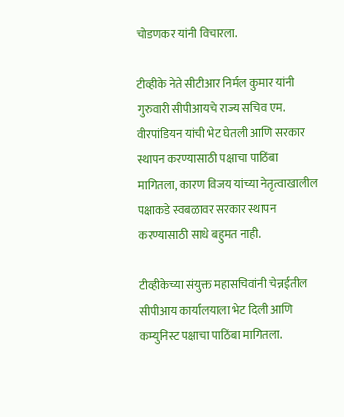चोडणकर यांनी विचारला.

टीव्हीके नेते सीटीआर निर्मल कुमार यांनी गुरुवारी सीपीआयचे राज्य सचिव एम. वीरपांडियन यांची भेट घेतली आणि सरकार स्थापन करण्यासाठी पक्षाचा पाठिंबा मागितला, कारण विजय यांच्या नेतृत्वाखालील पक्षाकडे स्वबळावर सरकार स्थापन करण्यासाठी साधे बहुमत नाही.

टीव्हीकेच्या संयुक्त महासचिवांनी चेन्नईतील सीपीआय कार्यालयाला भेट दिली आणि कम्युनिस्ट पक्षाचा पाठिंबा मागितला.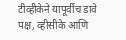टीव्हीकेने यापूर्वीच डावे पक्ष, व्हीसीके आणि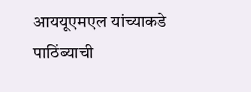आययूएमएल यांच्याकडे पाठिंब्याची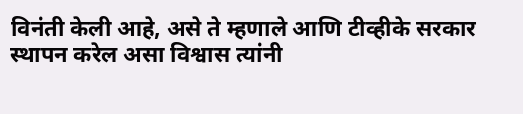विनंती केली आहे, असे ते म्हणाले आणि टीव्हीके सरकार स्थापन करेल असा विश्वास त्यांनी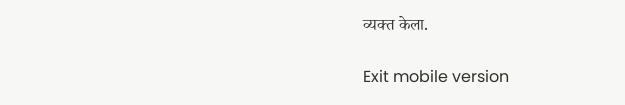व्यक्त केला.

Exit mobile version